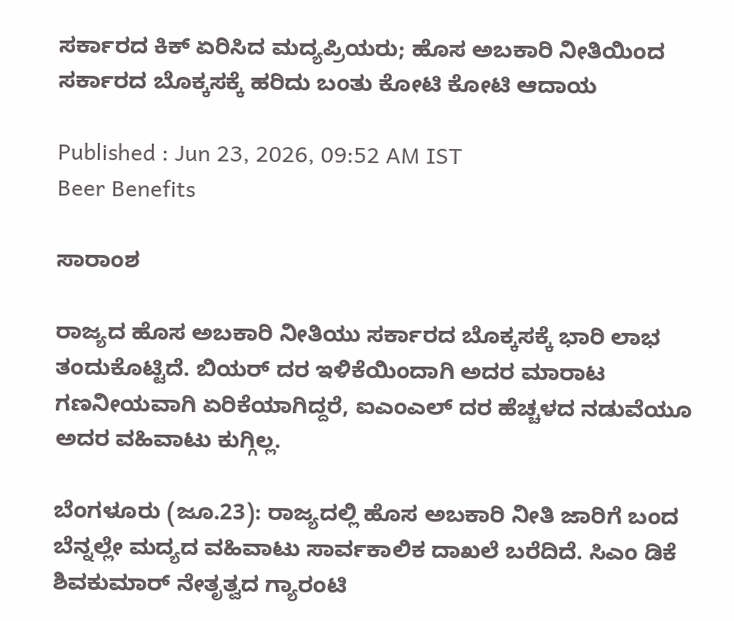ಸರ್ಕಾರದ ಕಿಕ್ ಏರಿಸಿದ ಮದ್ಯಪ್ರಿಯರು; ಹೊಸ ಅಬಕಾರಿ ನೀತಿಯಿಂದ ಸರ್ಕಾರದ ಬೊಕ್ಕಸಕ್ಕೆ ಹರಿದು ಬಂತು ಕೋಟಿ ಕೋಟಿ ಆದಾಯ

Published : Jun 23, 2026, 09:52 AM IST
Beer Benefits

ಸಾರಾಂಶ

ರಾಜ್ಯದ ಹೊಸ ಅಬಕಾರಿ ನೀತಿಯು ಸರ್ಕಾರದ ಬೊಕ್ಕಸಕ್ಕೆ ಭಾರಿ ಲಾಭ ತಂದುಕೊಟ್ಟಿದೆ. ಬಿಯರ್ ದರ ಇಳಿಕೆಯಿಂದಾಗಿ ಅದರ ಮಾರಾಟ ಗಣನೀಯವಾಗಿ ಏರಿಕೆಯಾಗಿದ್ದರೆ, ಐಎಂಎಲ್ ದರ ಹೆಚ್ಚಳದ ನಡುವೆಯೂ ಅದರ ವಹಿವಾಟು ಕುಗ್ಗಿಲ್ಲ.

ಬೆಂಗಳೂರು (ಜೂ.23): ರಾಜ್ಯದಲ್ಲಿ ಹೊಸ ಅಬಕಾರಿ ನೀತಿ ಜಾರಿಗೆ ಬಂದ ಬೆನ್ನಲ್ಲೇ ಮದ್ಯದ ವಹಿವಾಟು ಸಾರ್ವಕಾಲಿಕ ದಾಖಲೆ ಬರೆದಿದೆ. ಸಿಎಂ ಡಿಕೆ ಶಿವಕುಮಾರ್ ನೇತೃತ್ವದ ಗ್ಯಾರಂಟಿ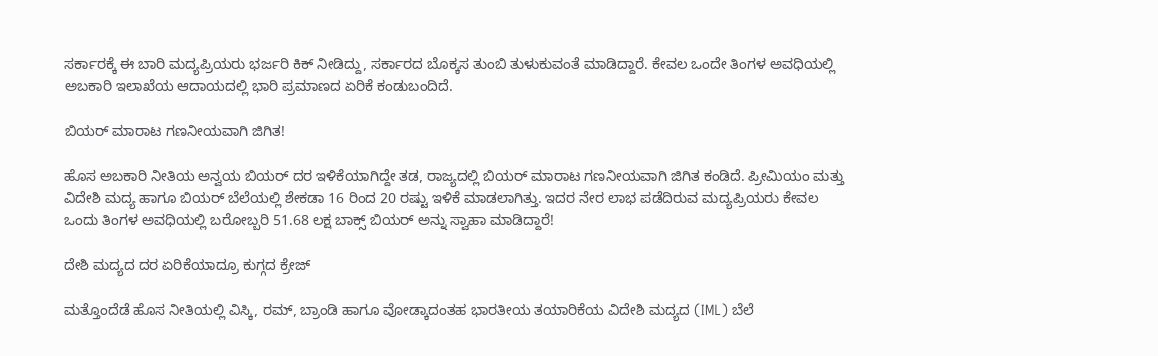ಸರ್ಕಾರಕ್ಕೆ ಈ ಬಾರಿ ಮದ್ಯಪ್ರಿಯರು ಭರ್ಜರಿ ಕಿಕ್ ನೀಡಿದ್ದು, ಸರ್ಕಾರದ ಬೊಕ್ಕಸ ತುಂಬಿ ತುಳುಕುವಂತೆ ಮಾಡಿದ್ದಾರೆ. ಕೇವಲ ಒಂದೇ ತಿಂಗಳ ಅವಧಿಯಲ್ಲಿ ಅಬಕಾರಿ ಇಲಾಖೆಯ ಆದಾಯದಲ್ಲಿ ಭಾರಿ ಪ್ರಮಾಣದ ಏರಿಕೆ ಕಂಡುಬಂದಿದೆ.

ಬಿಯರ್ ಮಾರಾಟ ಗಣನೀಯವಾಗಿ ಜಿಗಿತ!

ಹೊಸ ಅಬಕಾರಿ ನೀತಿಯ ಅನ್ವಯ ಬಿಯರ್ ದರ ಇಳಿಕೆಯಾಗಿದ್ದೇ ತಡ, ರಾಜ್ಯದಲ್ಲಿ ಬಿಯರ್ ಮಾರಾಟ ಗಣನೀಯವಾಗಿ ಜಿಗಿತ ಕಂಡಿದೆ. ಪ್ರೀಮಿಯಂ ಮತ್ತು ವಿದೇಶಿ ಮದ್ಯ ಹಾಗೂ ಬಿಯರ್ ಬೆಲೆಯಲ್ಲಿ ಶೇಕಡಾ 16 ರಿಂದ 20 ರಷ್ಟು ಇಳಿಕೆ ಮಾಡಲಾಗಿತ್ತು. ಇದರ ನೇರ ಲಾಭ ಪಡೆದಿರುವ ಮದ್ಯಪ್ರಿಯರು ಕೇವಲ ಒಂದು ತಿಂಗಳ ಅವಧಿಯಲ್ಲಿ ಬರೋಬ್ಬರಿ 51.68 ಲಕ್ಷ ಬಾಕ್ಸ್ ಬಿಯರ್ ಅನ್ನು ಸ್ವಾಹಾ ಮಾಡಿದ್ದಾರೆ!

ದೇಶಿ ಮದ್ಯದ ದರ ಏರಿಕೆಯಾದ್ರೂ ಕುಗ್ಗದ ಕ್ರೇಜ್

ಮತ್ತೊಂದೆಡೆ ಹೊಸ ನೀತಿಯಲ್ಲಿ ವಿಸ್ಕಿ, ರಮ್, ಬ್ರಾಂಡಿ ಹಾಗೂ ವೋಡ್ಕಾದಂತಹ ಭಾರತೀಯ ತಯಾರಿಕೆಯ ವಿದೇಶಿ ಮದ್ಯದ (IML) ಬೆಲೆ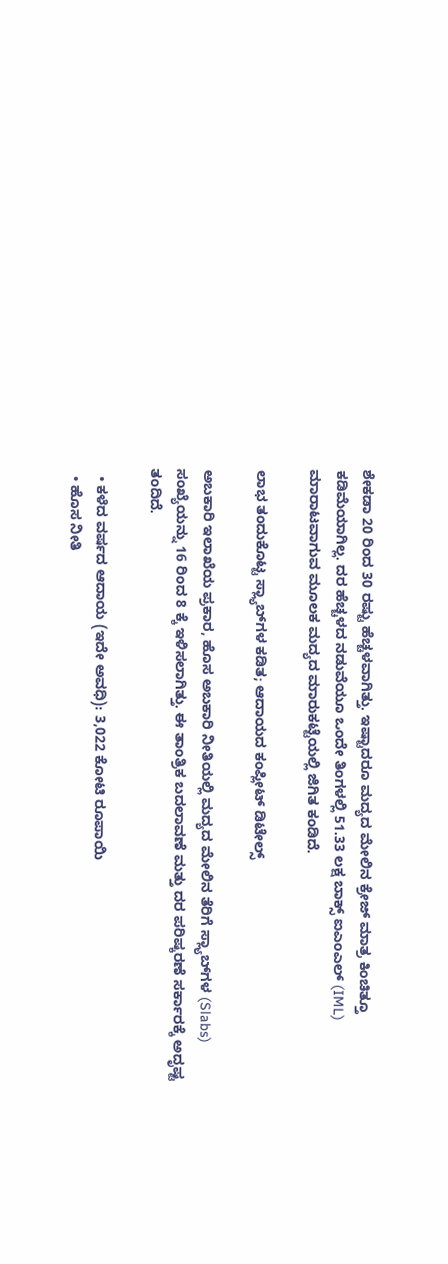ಶೇಕಡಾ 20 ರಿಂದ 30 ರಷ್ಟು ಹೆಚ್ಚಳವಾಗಿತ್ತು. ಇಷ್ಟಾದರೂ ಮದ್ಯದ ಮೇಲಿನ ಕ್ರೇಜ್ ಮಾತ್ರ ಕಿಂಚಿತ್ತೂ ಕಡಿಮೆಯಾಗಿಲ್ಲ. ದರ ಹೆಚ್ಚಳದ ನಡುವೆಯೂ ಒಂದೇ ತಿಂಗಳಲ್ಲಿ 51.33 ಲಕ್ಷ ಬಾಕ್ಸ್ ಐಎಂಎಲ್ (IML) ಮಾರಾಟವಾಗುವ ಮೂಲಕ ಮದ್ಯದ ಮಾರುಕಟ್ಟೆಯಲ್ಲಿ ಜಿಗಿತ ಕಂಡಿದೆ.

ಲಾಭ ತಂದುಕೊಟ್ಟ ಸ್ಲ್ಯಾಬ್‌ಗಳ ಕಡಿತ; ಆದಾಯದ ಕಂಪ್ಲೀಟ್ ಡಿಟೇಲ್ಸ್

ಅಬಕಾರಿ ಇಲಾಖೆಯ ಪ್ರಕಾರ, ಹೊಸ ಅಬಕಾರಿ ನೀತಿಯಲ್ಲಿ ಮದ್ಯದ ಮೇಲಿನ ತೆರಿಗೆ ಸ್ಲ್ಯಾಬ್‌ಗಳ (Slabs) ಸಂಖ್ಯೆಯನ್ನು 16 ರಿಂದ 8 ಕ್ಕೆ ಇಳಿಸಲಾಗಿತ್ತು. ಈ ತಾಂತ್ರಿಕ ಬದಲಾವಣೆ ಮತ್ತು ದರ ಪರಿಷ್ಕರಣೆ ಸರ್ಕಾರಕ್ಕೆ ಅದೃಷ್ಟ ತಂದಿದೆ.

  • ಕಳೆದ ವರ್ಷದ ಆದಾಯ (ಇದೇ ಅವಧಿ): 3,022 ಕೋಟಿ ರೂಪಾಯಿ
  • ಹೊಸ ನೀತಿ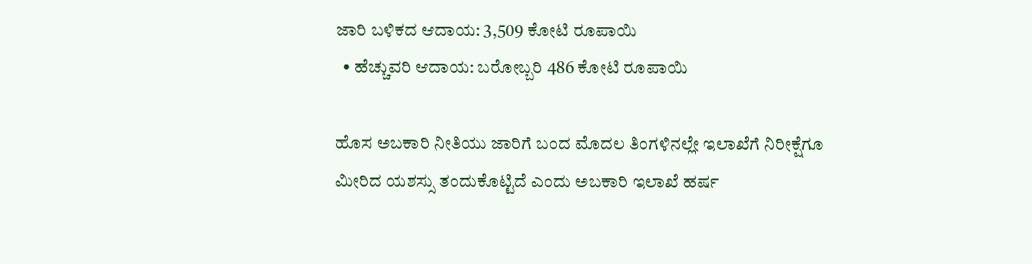ಜಾರಿ ಬಳಿಕದ ಆದಾಯ: 3,509 ಕೋಟಿ ರೂಪಾಯಿ
  • ಹೆಚ್ಚುವರಿ ಆದಾಯ: ಬರೋಬ್ಬರಿ 486 ಕೋಟಿ ರೂಪಾಯಿ

ಹೊಸ ಅಬಕಾರಿ ನೀತಿಯು ಜಾರಿಗೆ ಬಂದ ಮೊದಲ ತಿಂಗಳಿನಲ್ಲೇ ಇಲಾಖೆಗೆ ನಿರೀಕ್ಷೆಗೂ ಮೀರಿದ ಯಶಸ್ಸು ತಂದುಕೊಟ್ಟಿದೆ ಎಂದು ಅಬಕಾರಿ ಇಲಾಖೆ ಹರ್ಷ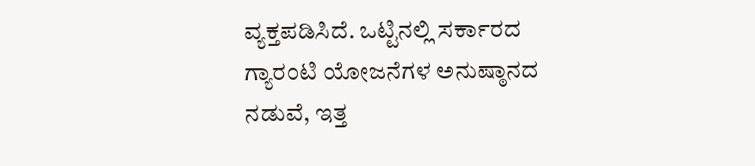ವ್ಯಕ್ತಪಡಿಸಿದೆ. ಒಟ್ಟಿನಲ್ಲಿ ಸರ್ಕಾರದ ಗ್ಯಾರಂಟಿ ಯೋಜನೆಗಳ ಅನುಷ್ಠಾನದ ನಡುವೆ, ಇತ್ತ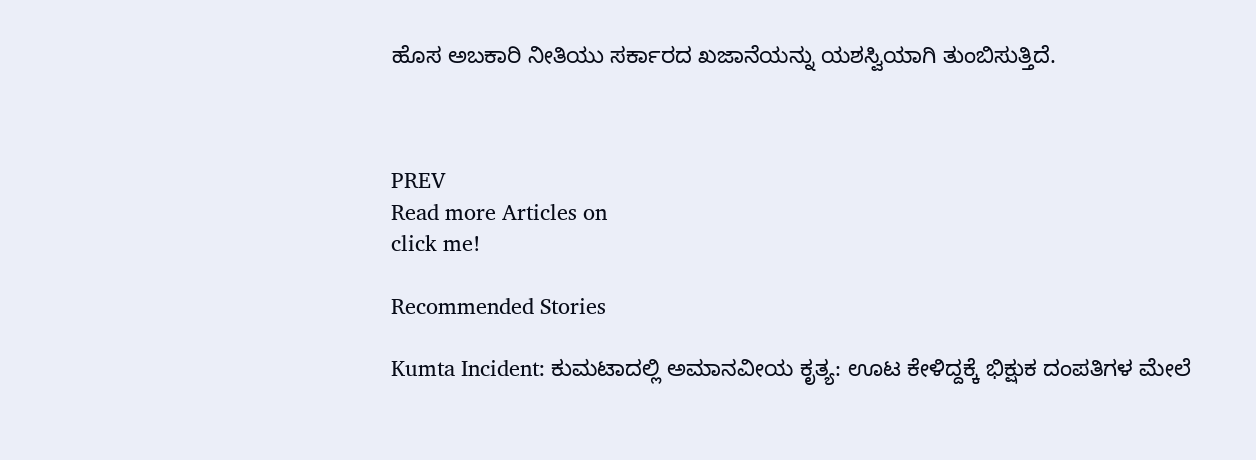ಹೊಸ ಅಬಕಾರಿ ನೀತಿಯು ಸರ್ಕಾರದ ಖಜಾನೆಯನ್ನು ಯಶಸ್ವಿಯಾಗಿ ತುಂಬಿಸುತ್ತಿದೆ.



PREV
Read more Articles on
click me!

Recommended Stories

Kumta Incident: ಕುಮಟಾದಲ್ಲಿ ಅಮಾನವೀಯ ಕೃತ್ಯ: ಊಟ ಕೇಳಿದ್ದಕ್ಕೆ ಭಿಕ್ಷುಕ ದಂಪತಿಗಳ ಮೇಲೆ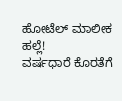ಹೋಟೆಲ್ ಮಾಲೀಕ ಹಲ್ಲೆ!
ವರ್ಷಧಾರೆ ಕೊರತೆಗೆ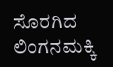ಸೊರಗಿದ ಲಿಂಗನಮಕ್ಕಿ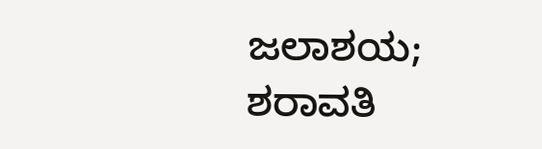ಜಲಾಶಯ; ಶರಾವತಿ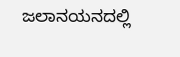ಜಲಾನಯನದಲ್ಲಿ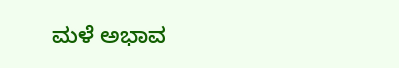ಮಳೆ ಅಭಾವ